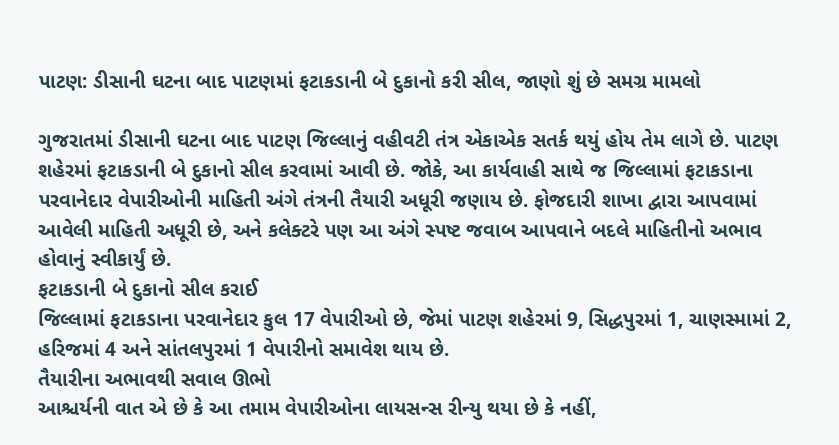પાટણ: ડીસાની ઘટના બાદ પાટણમાં ફટાકડાની બે દુકાનો કરી સીલ, જાણો શું છે સમગ્ર મામલો

ગુજરાતમાં ડીસાની ઘટના બાદ પાટણ જિલ્લાનું વહીવટી તંત્ર એકાએક સતર્ક થયું હોય તેમ લાગે છે. પાટણ શહેરમાં ફટાકડાની બે દુકાનો સીલ કરવામાં આવી છે. જોકે, આ કાર્યવાહી સાથે જ જિલ્લામાં ફટાકડાના પરવાનેદાર વેપારીઓની માહિતી અંગે તંત્રની તૈયારી અધૂરી જણાય છે. ફોજદારી શાખા દ્વારા આપવામાં આવેલી માહિતી અધૂરી છે, અને કલેક્ટરે પણ આ અંગે સ્પષ્ટ જવાબ આપવાને બદલે માહિતીનો અભાવ હોવાનું સ્વીકાર્યું છે.
ફટાકડાની બે દુકાનો સીલ કરાઈ
જિલ્લામાં ફટાકડાના પરવાનેદાર કુલ 17 વેપારીઓ છે, જેમાં પાટણ શહેરમાં 9, સિદ્ધપુરમાં 1, ચાણસ્મામાં 2, હરિજમાં 4 અને સાંતલપુરમાં 1 વેપારીનો સમાવેશ થાય છે.
તૈયારીના અભાવથી સવાલ ઊભો
આશ્ચર્યની વાત એ છે કે આ તમામ વેપારીઓના લાયસન્સ રીન્યુ થયા છે કે નહીં,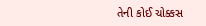તેની કોઈ ચોક્કસ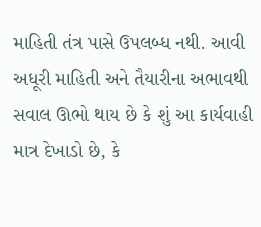માહિતી તંત્ર પાસે ઉપલબ્ધ નથી. આવી અધૂરી માહિતી અને તૈયારીના અભાવથી સવાલ ઊભો થાય છે કે શું આ કાર્યવાહી માત્ર દેખાડો છે, કે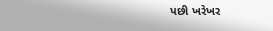પછી ખરેખર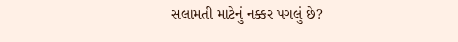સલામતી માટેનું નક્કર પગલું છે?